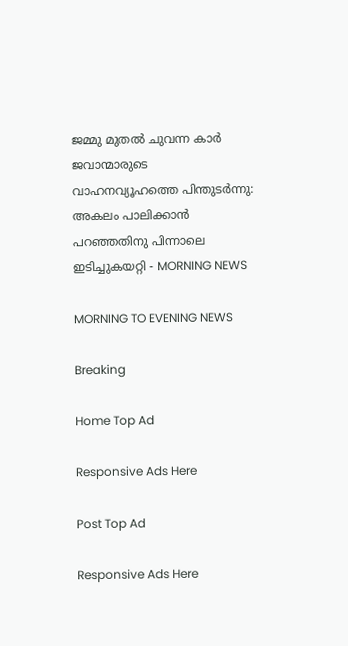ജമ്മു മുതല്‍ ചുവന്ന കാര്‍ ജവാന്മാരുടെ വാഹനവ്യൂഹത്തെ പിന്തുടര്‍ന്നു: അകലം പാലിക്കാന്‍ പറഞ്ഞതിനു പിന്നാലെ ഇടിച്ചുകയറ്റി - MORNING NEWS

MORNING TO EVENING NEWS

Breaking

Home Top Ad

Responsive Ads Here

Post Top Ad

Responsive Ads Here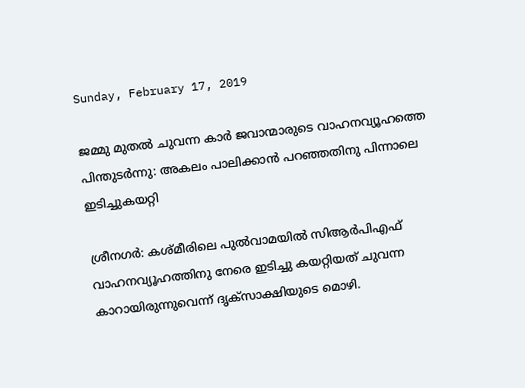Sunday, February 17, 2019

ജമ്മു മുതല്‍ ചുവന്ന കാര്‍ ജവാന്മാരുടെ വാഹനവ്യൂഹത്തെ പിന്തുടര്‍ന്നു: അകലം പാലിക്കാന്‍ പറഞ്ഞതിനു പിന്നാലെ ഇടിച്ചുകയറ്റി

ശ്രീനഗര്‍: കശ്മീരിലെ പുല്‍വാമയില്‍ സിആര്‍പിഎഫ് വാഹനവ്യൂഹത്തിനു നേരെ ഇടിച്ചു കയറ്റിയത് ചുവന്ന കാറായിരുന്നുവെന്ന് ദൃക്‌സാക്ഷിയുടെ മൊഴി.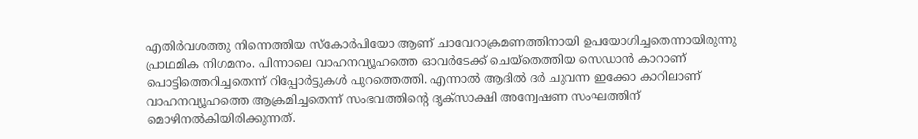എതിര്‍വശത്തു നിന്നെത്തിയ സ്‌കോര്‍പിയോ ആണ് ചാവേറാക്രമണത്തിനായി ഉപയോഗിച്ചതെന്നായിരുന്നു പ്രാഥമിക നിഗമനം. പിന്നാലെ വാഹനവ്യൂഹത്തെ ഓവര്‍ടേക്ക് ചെയ്‌തെത്തിയ സെഡാന്‍ കാറാണ് പൊട്ടിത്തെറിച്ചതെന്ന് റിപ്പോര്‍ട്ടുകള്‍ പുറത്തെത്തി. എന്നാല്‍ ആദില്‍ ദര്‍ ചുവന്ന ഇക്കോ കാറിലാണ് വാഹനവ്യൂഹത്തെ ആക്രമിച്ചതെന്ന് സംഭവത്തിന്റെ ദൃക്‌സാക്ഷി അന്വേഷണ സംഘത്തിന് മൊഴിനല്‍കിയിരിക്കുന്നത്.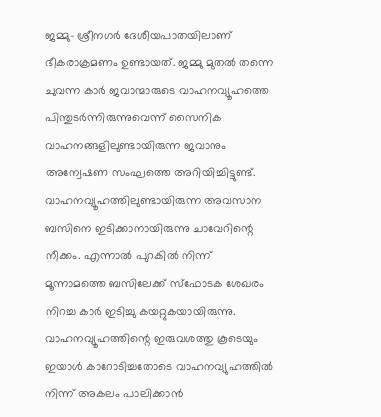ജമ്മു- ശ്രീനഗര്‍ ദേശീയപാതയിലാണ് ഭീകരാക്രമണം ഉണ്ടായത്. ജമ്മു മുതല്‍ തന്നെ ചുവന്ന കാര്‍ ജവാന്മാരുടെ വാഹനവ്യൂഹത്തെ പിന്തുടര്‍ന്നിരുന്നുവെന്ന് സൈനിക വാഹനങ്ങളിലുണ്ടായിരുന്ന ജവാനും അന്വേഷണ സംഘത്തെ അറിയിച്ചിട്ടുണ്ട്. വാഹനവ്യൂഹത്തിലുണ്ടായിരുന്ന അവസാന ബസിനെ ഇടിക്കാനായിരുന്നു ചാവേറിന്റെ നീക്കം. എന്നാല്‍ പുറകില്‍ നിന്ന് മൂന്നാമത്തെ ബസിലേക്ക് സ്‌ഫോടക ശേഖരം നിറച്ച കാര്‍ ഇടിച്ചു കയറ്റുകയായിരുന്നു. വാഹനവ്യൂഹത്തിന്റെ ഇരുവശത്തു കൂടെയും ഇയാള്‍ കാറോടിച്ചതോടെ വാഹനവ്യുഹത്തില്‍ നിന്ന് അകലം പാലിക്കാന്‍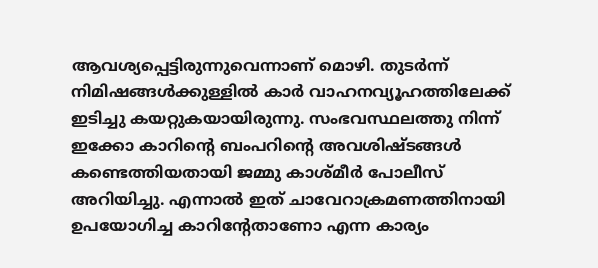ആവശ്യപ്പെട്ടിരുന്നുവെന്നാണ് മൊഴി. തുടര്‍ന്ന് നിമിഷങ്ങള്‍ക്കുള്ളില്‍ കാര്‍ വാഹനവ്യൂഹത്തിലേക്ക് ഇടിച്ചു കയറ്റുകയായിരുന്നു. സംഭവസ്ഥലത്തു നിന്ന് ഇക്കോ കാറിന്റെ ബംപറിന്റെ അവശിഷ്ടങ്ങള്‍ കണ്ടെത്തിയതായി ജമ്മു കാശ്മീര്‍ പോലീസ് അറിയിച്ചു. എന്നാല്‍ ഇത് ചാവേറാക്രമണത്തിനായി ഉപയോഗിച്ച കാറിന്റേതാണോ എന്ന കാര്യം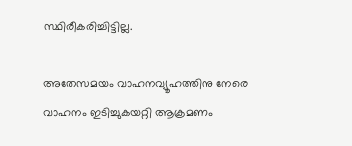സ്ഥിരീകരിച്ചിട്ടില്ല.

അതേസമയം വാഹനവ്യൂഹത്തിനു നേരെ വാഹനം ഇടിച്ചുകയറ്റി ആക്രമണം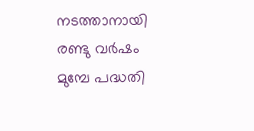നടത്താനായി രണ്ടു വര്‍ഷം മുമ്പേ പദ്ധതി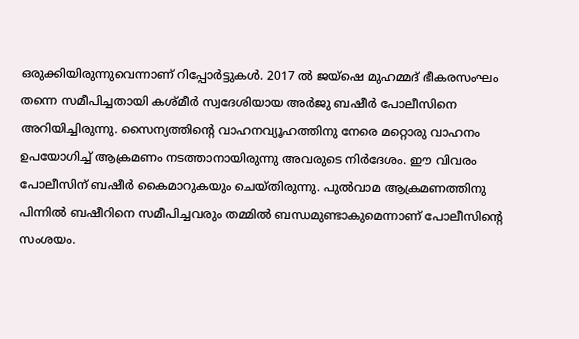ഒരുക്കിയിരുന്നുവെന്നാണ് റിപ്പോര്‍ട്ടുകള്‍. 2017 ല്‍ ജയ്‌ഷെ മുഹമ്മദ് ഭീകരസംഘം തന്നെ സമീപിച്ചതായി കശ്മീര്‍ സ്വദേശിയായ അര്‍ജു ബഷീര്‍ പോലീസിനെ അറിയിച്ചിരുന്നു. സൈന്യത്തിന്റെ വാഹനവ്യൂഹത്തിനു നേരെ മറ്റൊരു വാഹനം ഉപയോഗിച്ച് ആക്രമണം നടത്താനായിരുന്നു അവരുടെ നിര്‍ദേശം. ഈ വിവരം പോലീസിന് ബഷീര്‍ കൈമാറുകയും ചെയ്തിരുന്നു. പുല്‍വാമ ആക്രമണത്തിനു പിന്നില്‍ ബഷീറിനെ സമീപിച്ചവരും തമ്മില്‍ ബന്ധമുണ്ടാകുമെന്നാണ് പോലീസിന്റെ സംശയം.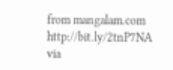from mangalam.com http://bit.ly/2tnP7NA
via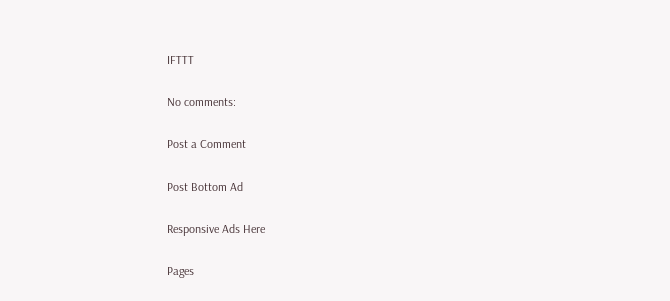IFTTT

No comments:

Post a Comment

Post Bottom Ad

Responsive Ads Here

Pages